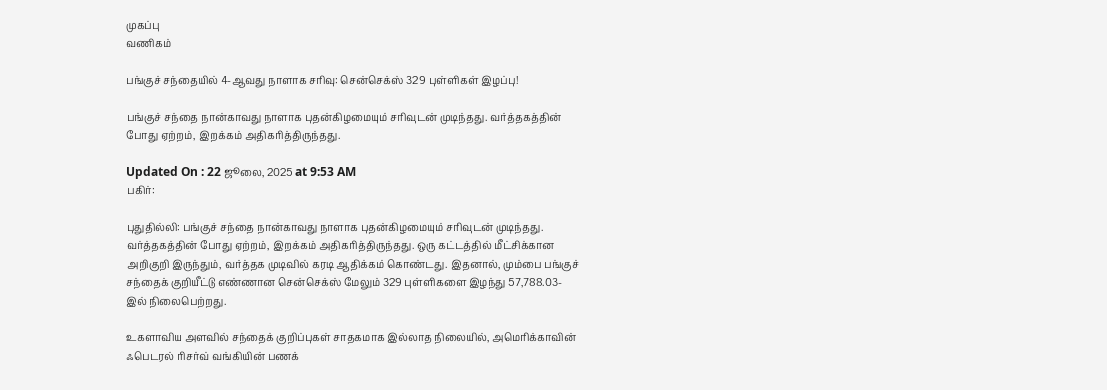முகப்பு
வணிகம்

பங்குச் சந்தையில் 4-ஆவது நாளாக சரிவு: சென்செக்ஸ் 329 புள்ளிகள் இழப்பு!

பங்குச் சந்தை நான்காவது நாளாக புதன்கிழமையும் சரிவுடன் முடிந்தது. வர்த்தகத்தின் போது ஏற்றம், இறக்கம் அதிகரித்திருந்தது.

Updated On : 22 ஜூலை, 2025 at 9:53 AM
பகிர்:

புதுதில்லி: பங்குச் சந்தை நான்காவது நாளாக புதன்கிழமையும் சரிவுடன் முடிந்தது. வர்த்தகத்தின் போது ஏற்றம், இறக்கம் அதிகரித்திருந்தது. ஒரு கட்டத்தில் மீட்சிக்கான அறிகுறி இருந்தும், வர்த்தக முடிவில் கரடி ஆதிக்கம் கொண்டது. இதனால், மும்பை பங்குச் சந்தைக் குறியீட்டு எண்ணான சென்செக்ஸ் மேலும் 329 புள்ளிகளை இழந்து 57,788.03-இல் நிலைபெற்றது.

உகளாவிய அளவில் சந்தைக் குறிப்புகள் சாதகமாக இல்லாத நிலையில், அமெரிக்காவின் ஃபெடரல் ரிசர்வ் வங்கியின் பணக்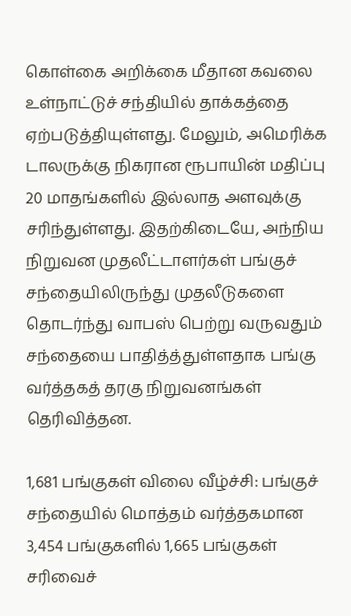கொள்கை அறிக்கை மீதான கவலை உள்நாட்டுச் சந்தியில் தாக்கத்தை ஏற்படுத்தியுள்ளது. மேலும், அமெரிக்க டாலருக்கு நிகரான ரூபாயின் மதிப்பு 20 மாதங்களில் இல்லாத அளவுக்கு சரிந்துள்ளது. இதற்கிடையே, அந்நிய நிறுவன முதலீட்டாளர்கள் பங்குச் சந்தையிலிருந்து முதலீடுகளை தொடர்ந்து வாபஸ் பெற்று வருவதும் சந்தையை பாதித்த்துள்ளதாக பங்கு வர்த்தகத் தரகு நிறுவனங்கள் தெரிவித்தன.

1,681 பங்குகள் விலை வீழ்ச்சி: பங்குச் சந்தையில் மொத்தம் வர்த்தகமான 3,454 பங்குகளில் 1,665 பங்குகள் சரிவைச்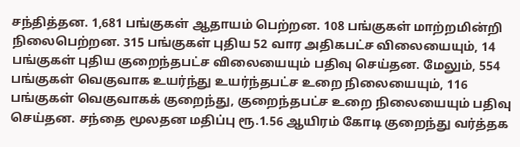சந்தித்தன. 1,681 பங்குகள் ஆதாயம் பெற்றன. 108 பங்குகள் மாற்றமின்றி நிலைபெற்றன. 315 பங்குகள் புதிய 52 வார அதிகபட்ச விலையையும், 14 பங்குகள் புதிய குறைந்தபட்ச விலையையும் பதிவு செய்தன. மேலும், 554 பங்குகள் வெகுவாக உயர்ந்து உயர்ந்தபட்ச உறை நிலையையும், 116 பங்குகள் வெகுவாகக் குறைந்து, குறைந்தபட்ச உறை நிலையையும் பதிவு செய்தன. சந்தை மூலதன மதிப்பு ரூ.1.56 ஆயிரம் கோடி குறைந்து வர்த்தக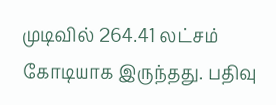முடிவில் 264.41 லட்சம் கோடியாக இருந்தது. பதிவு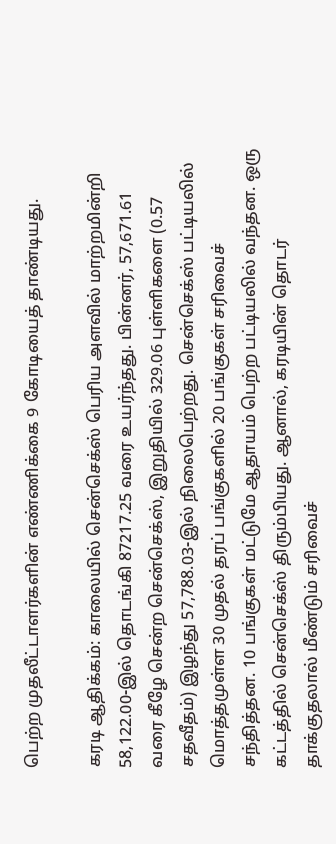பெற்ற முதலீட்டாளர்களின் எண்ணிக்கை 9 கோடியைத் தாண்டியது.

கரடி ஆதிக்கம்: காலையில் சென்செக்ஸ் பெரிய அளவில் மாற்றமின்றி 58,122.00-இல் தொடங்கி 87217.25 வரை உயர்ந்தது. பின்னர், 57,671.61 வரை கீழே சென்ற சென்செக்ஸ், இறுதியில் 329.06 புள்ளிகளை (0.57 சதவீதம்) இழந்து 57,788.03-இல் நிலைபெற்றது. சென்செக்ஸ் பட்டியலில் மொத்தமுள்ள 30 முதல் தரப் பங்குகளில் 20 பங்குகள் சரிவைச் சந்தித்தன. 10 பங்குகள் மட்டுமே ஆதாயம் பெற்ற பட்டியலில் வந்தன. ஒரு கட்டத்தில் சென்செக்ஸ் திரும்பியது. ஆனால், கரடியின் தொடர் தாக்குதலால் மீண்டும் சரிவைச்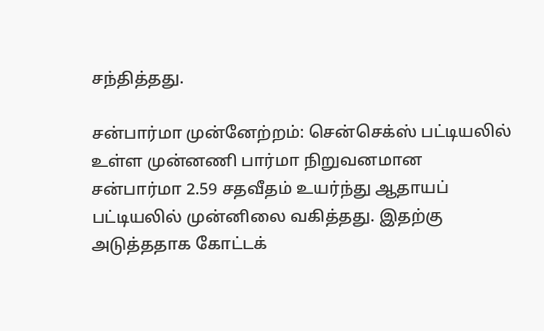சந்தித்தது.

சன்பார்மா முன்னேற்றம்: சென்செக்ஸ் பட்டியலில் உள்ள முன்னணி பார்மா நிறுவனமான சன்பார்மா 2.59 சதவீதம் உயர்ந்து ஆதாயப் பட்டியலில் முன்னிலை வகித்தது. இதற்கு அடுத்ததாக கோட்டக்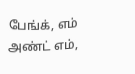பேங்க், எம் அண்ட் எம்,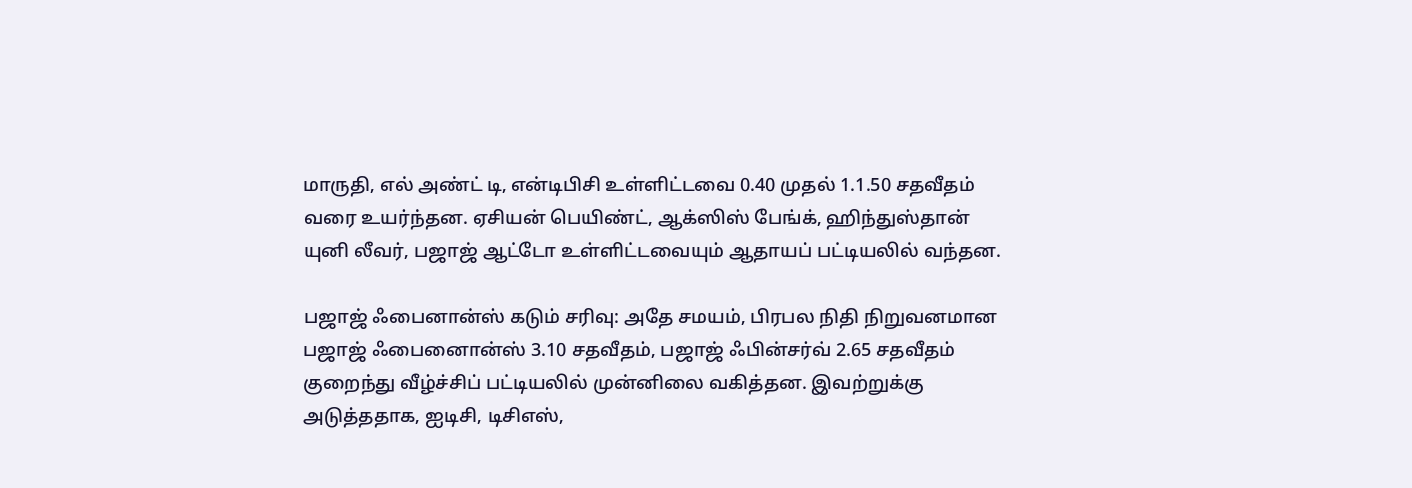மாருதி, எல் அண்ட் டி, என்டிபிசி உள்ளிட்டவை 0.40 முதல் 1.1.50 சதவீதம் வரை உயர்ந்தன. ஏசியன் பெயிண்ட், ஆக்ஸிஸ் பேங்க், ஹிந்துஸ்தான் யுனி லீவர், பஜாஜ் ஆட்டோ உள்ளிட்டவையும் ஆதாயப் பட்டியலில் வந்தன.

பஜாஜ் ஃபைனான்ஸ் கடும் சரிவு: அதே சமயம், பிரபல நிதி நிறுவனமான பஜாஜ் ஃபைனைான்ஸ் 3.10 சதவீதம், பஜாஜ் ஃபின்சர்வ் 2.65 சதவீதம் குறைந்து வீழ்ச்சிப் பட்டியலில் முன்னிலை வகித்தன. இவற்றுக்கு அடுத்ததாக, ஐடிசி, டிசிஎஸ்,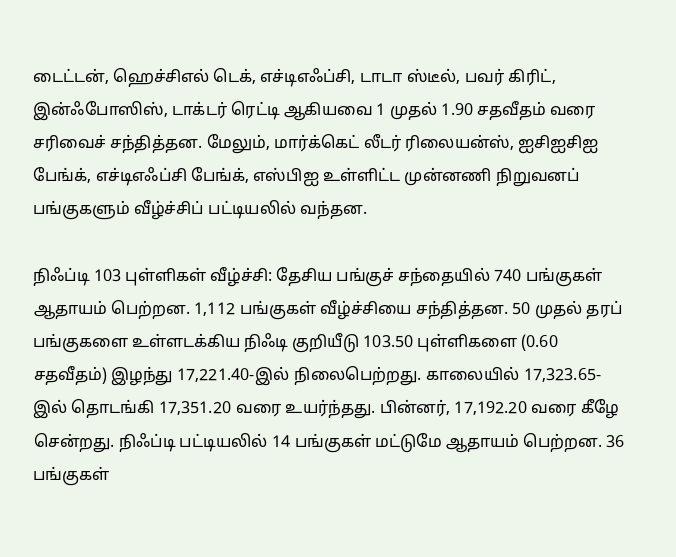டைட்டன், ஹெச்சிஎல் டெக், எச்டிஎஃப்சி, டாடா ஸ்டீல், பவர் கிரிட், இன்ஃபோஸிஸ், டாக்டர் ரெட்டி ஆகியவை 1 முதல் 1.90 சதவீதம் வரை சரிவைச் சந்தித்தன. மேலும், மார்க்கெட் லீடர் ரிலையன்ஸ், ஐசிஐசிஐ பேங்க், எச்டிஎஃப்சி பேங்க், எஸ்பிஐ உள்ளிட்ட முன்னணி நிறுவனப் பங்குகளும் வீழ்ச்சிப் பட்டியலில் வந்தன.

நிஃப்டி 103 புள்ளிகள் வீழ்ச்சி: தேசிய பங்குச் சந்தையில் 740 பங்குகள் ஆதாயம் பெற்றன. 1,112 பங்குகள் வீழ்ச்சியை சந்தித்தன. 50 முதல் தரப் பங்குகளை உள்ளடக்கிய நிஃடி குறியீடு 103.50 புள்ளிகளை (0.60 சதவீதம்) இழந்து 17,221.40-இல் நிலைபெற்றது. காலையில் 17,323.65-இல் தொடங்கி 17,351.20 வரை உயர்ந்தது. பின்னர், 17,192.20 வரை கீழே சென்றது. நிஃப்டி பட்டியலில் 14 பங்குகள் மட்டுமே ஆதாயம் பெற்றன. 36 பங்குகள்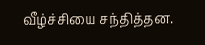வீழ்ச்சியை சந்தித்தன.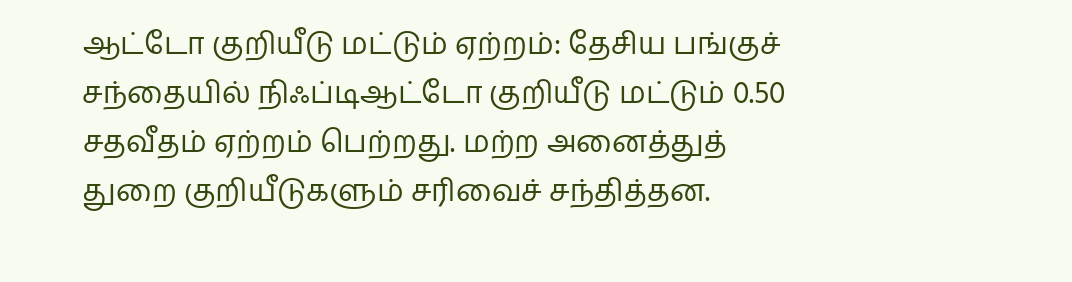ஆட்டோ குறியீடு மட்டும் ஏற்றம்: தேசிய பங்குச் சந்தையில் நிஃப்டிஆட்டோ குறியீடு மட்டும் 0.50 சதவீதம் ஏற்றம் பெற்றது. மற்ற அனைத்துத் துறை குறியீடுகளும் சரிவைச் சந்தித்தன.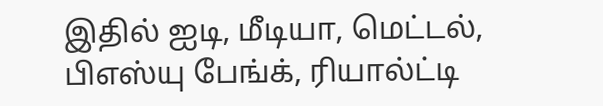இதில் ஐடி, மீடியா, மெட்டல், பிஎஸ்யு பேங்க், ரியால்ட்டி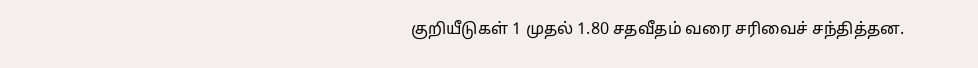குறியீடுகள் 1 முதல் 1.80 சதவீதம் வரை சரிவைச் சந்தித்தன.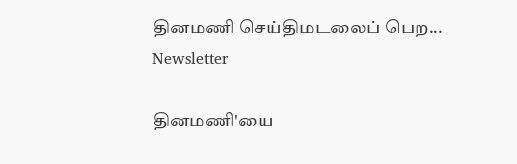தினமணி செய்திமடலைப் பெற... Newsletter

தினமணி'யை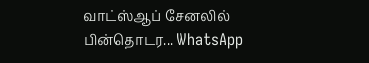வாட்ஸ்ஆப் சேனலில் பின்தொடர... WhatsApp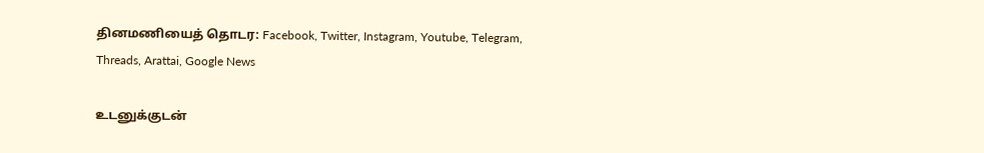தினமணியைத் தொடர: Facebook, Twitter, Instagram, Youtube, Telegram, Threads, Arattai, Google News

உடனுக்குடன்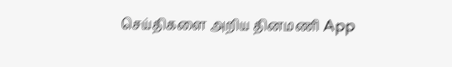செய்திகளை அறிய தினமணி App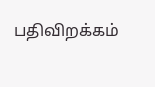பதிவிறக்கம்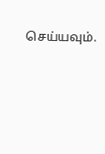செய்யவும்.